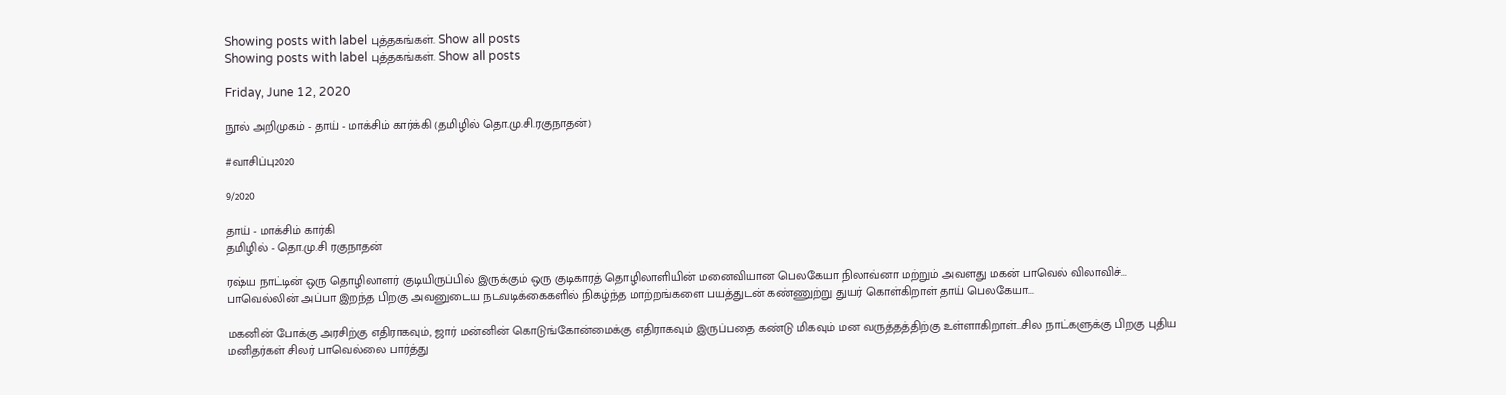Showing posts with label புத்தகங்கள். Show all posts
Showing posts with label புத்தகங்கள். Show all posts

Friday, June 12, 2020

நூல் அறிமுகம் - தாய் - மாக்சிம் கார்க்கி (தமிழில் தொ.மு.சி.ரகுநாதன்)

#வாசிப்பு2020

9/2020

தாய் - மாக்சிம் கார்கி
தமிழில் - தொ.மு.சி ரகுநாதன்

ரஷ்ய நாட்டின் ஒரு தொழிலாளர் குடியிருப்பில் இருக்கும் ஒரு குடிகாரத் தொழிலாளியின் மனைவியான பெலகேயா நிலாவ்னா மற்றும் அவளது மகன் பாவெல் விலாவிச்... பாவெல்லின் அப்பா இறந்த பிறகு அவனுடைய நடவடிக்கைகளில் நிகழ்ந்த மாற்றங்களை பயத்துடன் கண்ணுற்று துயர் கொள்கிறாள் தாய் பெலகேயா...

மகனின் போக்கு அரசிற்கு எதிராகவும், ஜார் மன்னின் கொடுங்கோன்மைக்கு எதிராகவும் இருப்பதை கண்டு மிகவும் மன வருத்தத்திற்கு உள்ளாகிறாள்...சில நாட்களுக்கு பிறகு புதிய மனிதர்கள் சிலர் பாவெல்லை பார்த்து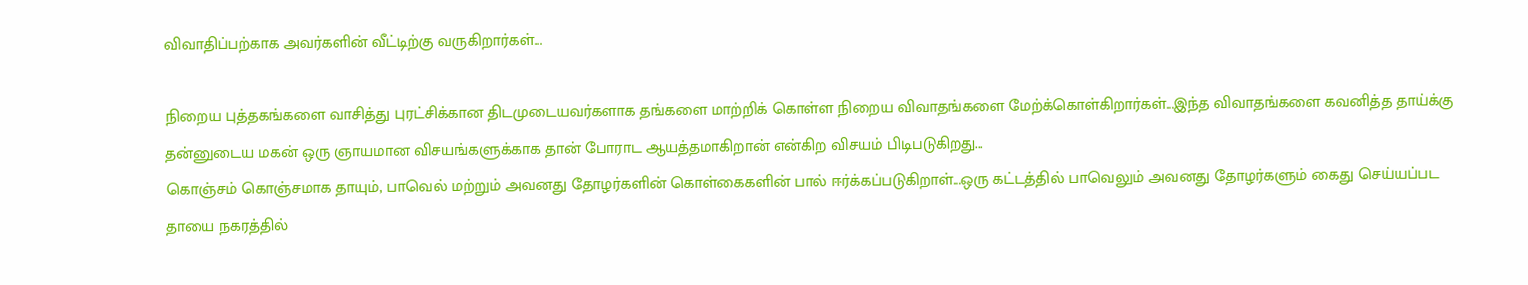விவாதிப்பற்காக அவர்களின் வீட்டிற்கு வருகிறார்கள்...

நிறைய புத்தகங்களை வாசித்து புரட்சிக்கான திடமுடையவர்களாக தங்களை மாற்றிக் கொள்ள நிறைய விவாதங்களை மேற்க்கொள்கிறார்கள்...இந்த விவாதங்களை கவனித்த தாய்க்கு தன்னுடைய மகன் ஒரு ஞாயமான விசயங்களுக்காக தான் போராட ஆயத்தமாகிறான் என்கிற விசயம் பிடிபடுகிறது...
கொஞ்சம் கொஞ்சமாக தாயும், பாவெல் மற்றும் அவனது தோழர்களின் கொள்கைகளின் பால் ஈர்க்கப்படுகிறாள்...ஒரு கட்டத்தில் பாவெலும் அவனது தோழர்களும் கைது செய்யப்பட தாயை நகரத்தில்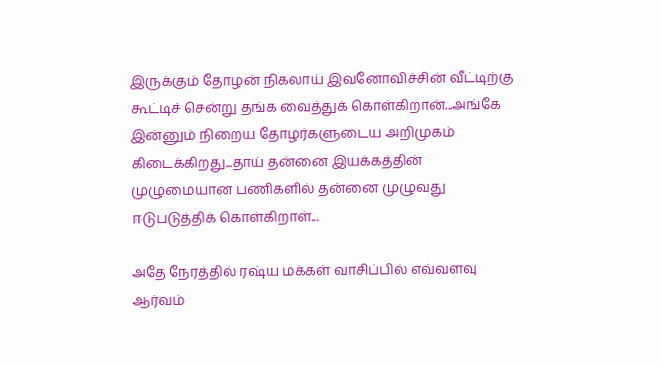இருக்கும் தோழன் நிகலாய் இவனோவிச்சின் வீட்டிற்கு கூட்டிச் சென்று தங்க வைத்துக் கொள்கிறான்...அங்கே இன்னும் நிறைய தோழர்களுடைய அறிமுகம் கிடைக்கிறது...தாய் தன்னை இயக்கத்தின் முழுமையான பணிகளில் தன்னை முழுவது ஈடுபடுத்திக் கொள்கிறாள்...

அதே நேரத்தில் ரஷ்ய மக்கள் வாசிப்பில் எவ்வளவு ஆர்வம்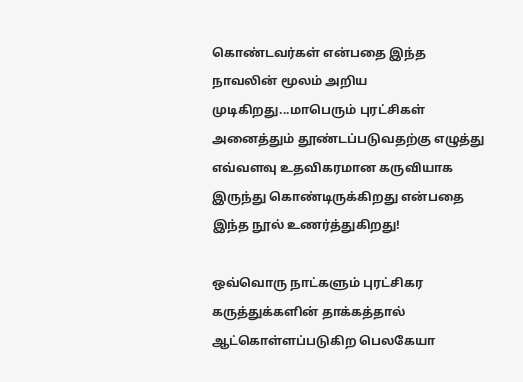கொண்டவர்கள் என்பதை இந்த நாவலின் மூலம் அறிய முடிகிறது...மாபெரும் புரட்சிகள் அனைத்தும் தூண்டப்படுவதற்கு எழுத்து எவ்வளவு உதவிகரமான கருவியாக இருந்து கொண்டிருக்கிறது என்பதை இந்த நூல் உணர்த்துகிறது!

ஒவ்வொரு நாட்களும் புரட்சிகர கருத்துக்களின் தாக்கத்தால் ஆட்கொள்ளப்படுகிற பெலகேயா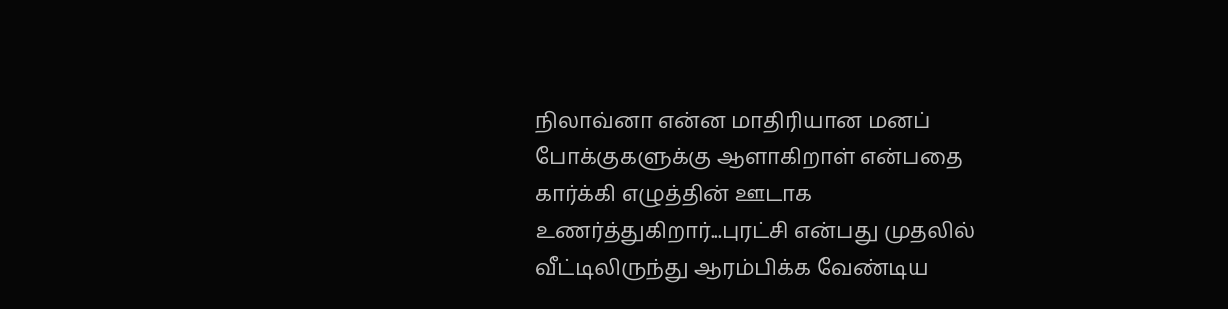நிலாவ்னா என்ன மாதிரியான மனப் போக்குகளுக்கு ஆளாகிறாள் என்பதை கார்க்கி எழுத்தின் ஊடாக உணர்த்துகிறார்...புரட்சி என்பது முதலில் வீட்டிலிருந்து ஆரம்பிக்க வேண்டிய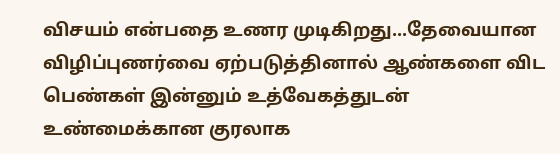விசயம் என்பதை உணர முடிகிறது...தேவையான விழிப்புணர்வை ஏற்படுத்தினால் ஆண்களை விட பெண்கள் இன்னும் உத்வேகத்துடன் உண்மைக்கான குரலாக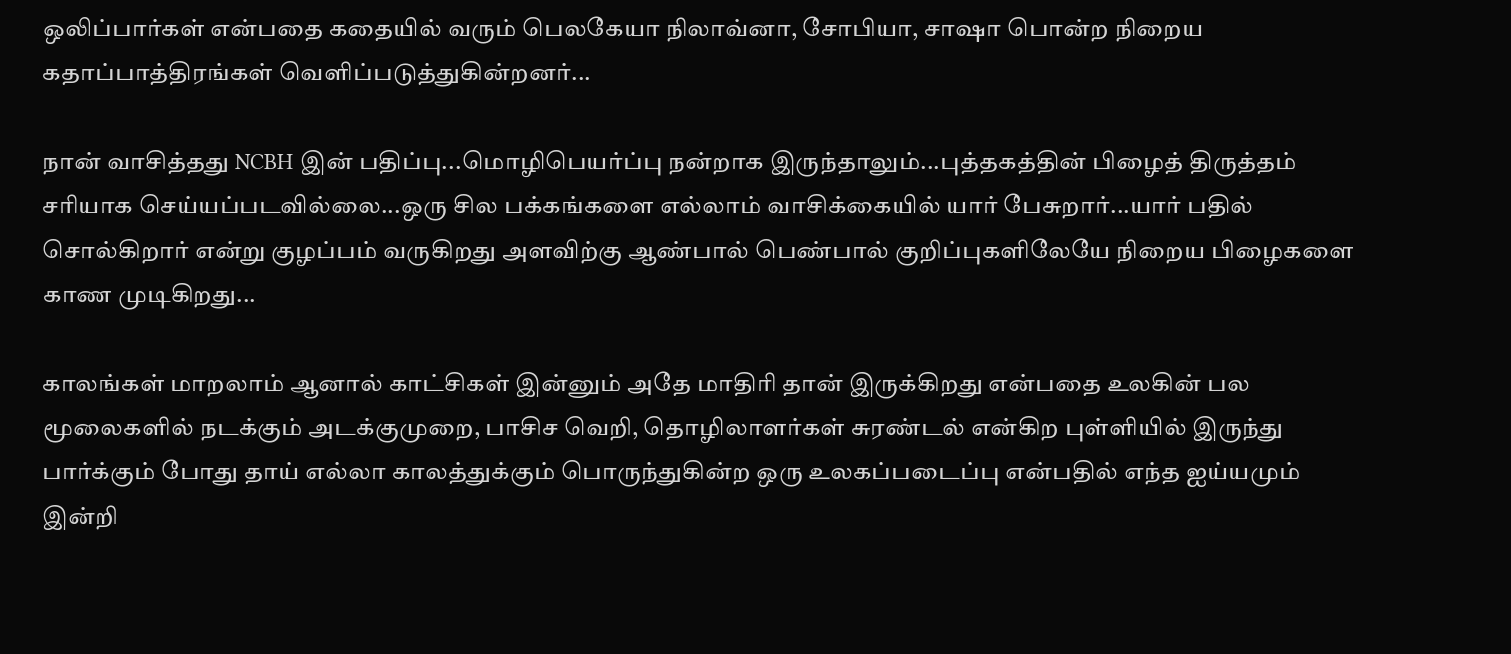ஒலிப்பார்கள் என்பதை கதையில் வரும் பெலகேயா நிலாவ்னா, சோபியா, சாஷா பொன்ற நிறைய கதாப்பாத்திரங்கள் வெளிப்படுத்துகின்றனர்...

நான் வாசித்தது NCBH இன் பதிப்பு...மொழிபெயர்ப்பு நன்றாக இருந்தாலும்...புத்தகத்தின் பிழைத் திருத்தம் சரியாக செய்யப்படவில்லை...ஒரு சில பக்கங்களை எல்லாம் வாசிக்கையில் யார் பேசுறார்...யார் பதில் சொல்கிறார் என்று குழப்பம் வருகிறது அளவிற்கு ஆண்பால் பெண்பால் குறிப்புகளிலேயே நிறைய பிழைகளை காண முடிகிறது...

காலங்கள் மாறலாம் ஆனால் காட்சிகள் இன்னும் அதே மாதிரி தான் இருக்கிறது என்பதை உலகின் பல மூலைகளில் நடக்கும் அடக்குமுறை, பாசிச வெறி, தொழிலாளர்கள் சுரண்டல் என்கிற புள்ளியில் இருந்து பார்க்கும் போது தாய் எல்லா காலத்துக்கும் பொருந்துகின்ற ஒரு உலகப்படைப்பு என்பதில் எந்த ஐய்யமும் இன்றி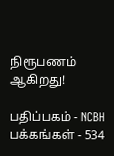நிரூபணம் ஆகிறது!

பதிப்பகம் - NCBH
பக்கங்கள் - 534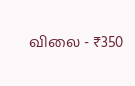விலை - ₹350